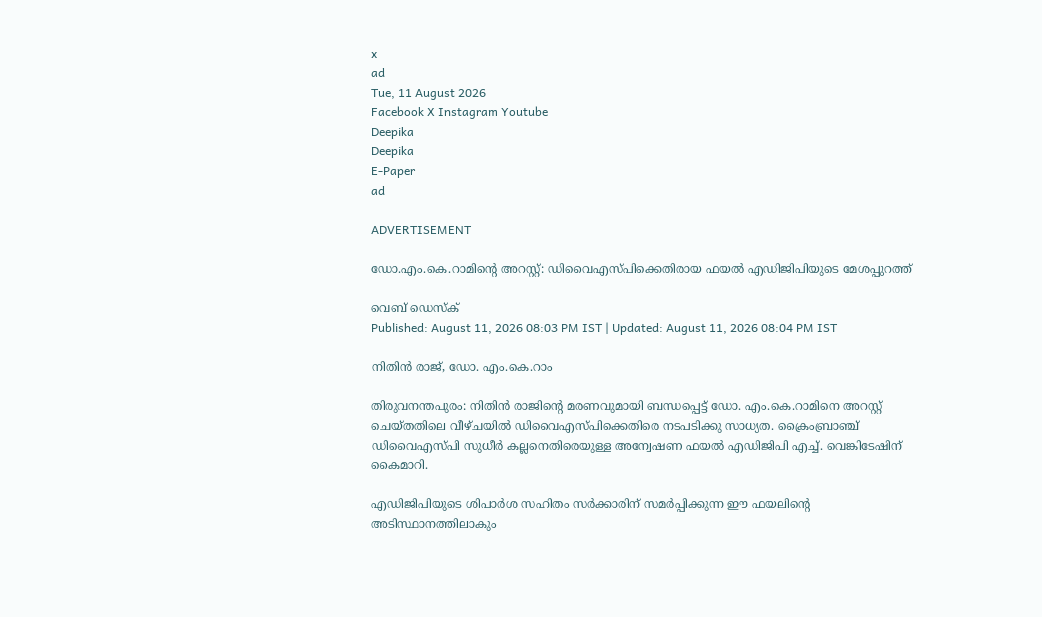x
ad
Tue, 11 August 2026
Facebook X Instagram Youtube
Deepika
Deepika
E-Paper
ad

ADVERTISEMENT

ഡോ.എം.കെ.റാമിന്‍റെ അറസ്റ്റ്: ഡിവൈഎസ്പിക്കെതിരായ ഫയൽ എഡിജിപിയുടെ മേശപ്പുറത്ത്

വെബ് ഡെസ്ക്
Published: August 11, 2026 08:03 PM IST | Updated: August 11, 2026 08:04 PM IST

നിതിൻ രാജ്, ഡോ. എം.കെ.റാം

തിരുവനന്തപുരം: നിതിൻ രാജിന്‍റെ മരണവുമായി ബന്ധപ്പെട്ട് ഡോ. എം.കെ.റാമിനെ അറസ്റ്റ് ചെയ്തതിലെ വീഴ്ചയിൽ ഡിവൈഎസ്പിക്കെതിരെ നടപടിക്കു സാധ്യത. ക്രൈംബ്രാഞ്ച് ഡിവൈഎസ്പി സുധീർ കല്ലനെതിരെയുള്ള അന്വേഷണ ഫയൽ എഡിജിപി എച്ച്. വെങ്കിടേഷിന് കൈമാറി.

എഡിജിപിയുടെ ശിപാർശ സഹിതം സർക്കാരിന് സമർപ്പിക്കുന്ന ഈ ഫയലിന്‍റെ അടിസ്ഥാനത്തിലാകും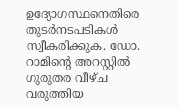ഉദ്യോഗസ്ഥനെതിരെ തുടർനടപടികൾ സ്വീകരിക്കുക. ഡോ. റാമിന്‍റെ അറസ്റ്റിൽ ഗുരുതര വീഴ്ച വരുത്തിയ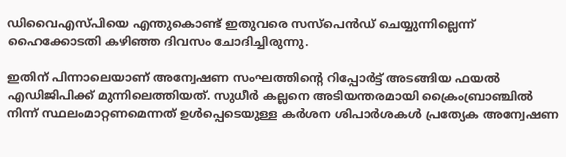ഡിവൈഎസ്പിയെ എന്തുകൊണ്ട് ഇതുവരെ സസ്പെൻഡ് ചെയ്യുന്നില്ലെന്ന് ഹൈക്കോടതി കഴിഞ്ഞ ദിവസം ചോദിച്ചിരുന്നു.

ഇതിന് പിന്നാലെയാണ് അന്വേഷണ സംഘത്തിന്‍റെ റിപ്പോർട്ട് അടങ്ങിയ ഫയൽ എഡിജിപിക്ക് മുന്നിലെത്തിയത്. സുധീർ കല്ലനെ അടിയന്തരമായി ക്രൈംബ്രാഞ്ചിൽ നിന്ന് സ്ഥലംമാറ്റണമെന്നത് ഉൾപ്പെടെയുള്ള കർശന ശിപാർശകൾ പ്രത്യേക അന്വേഷണ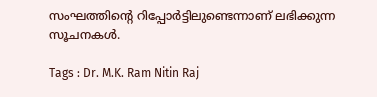സംഘത്തിന്‍റെ റിപ്പോർട്ടിലുണ്ടെന്നാണ് ലഭിക്കുന്ന സൂചനകൾ.

Tags : Dr. M.K. Ram Nitin Raj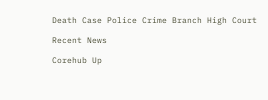Death Case Police Crime Branch High Court

Recent News

Corehub Up